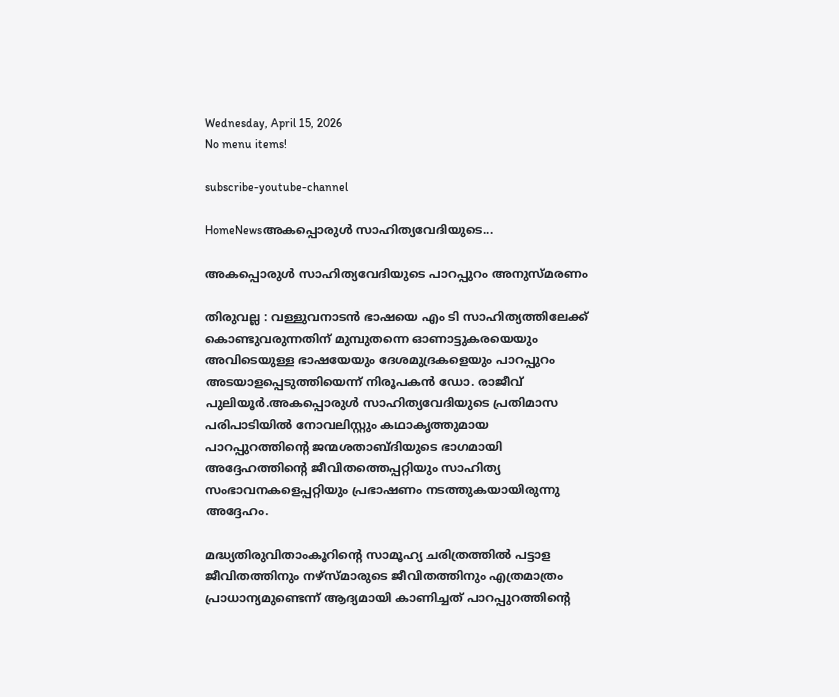Wednesday, April 15, 2026
No menu items!

subscribe-youtube-channel

HomeNewsഅകപ്പൊരുൾ സാഹിത്യവേദിയുടെ...

അകപ്പൊരുൾ സാഹിത്യവേദിയുടെ പാറപ്പുറം അനുസ്മരണം

തിരുവല്ല : വള്ളുവനാടൻ ഭാഷയെ എം ടി സാഹിത്യത്തിലേക്ക് കൊണ്ടുവരുന്നതിന് മുമ്പുതന്നെ ഓണാട്ടുകരയെയും അവിടെയുള്ള ഭാഷയേയും ദേശമുദ്രകളെയും പാറപ്പുറം അടയാളപ്പെടുത്തിയെന്ന് നിരൂപകൻ ഡോ. രാജീവ് പുലിയൂർ.അകപ്പൊരുൾ സാഹിത്യവേദിയുടെ പ്രതിമാസ പരിപാടിയിൽ നോവലിസ്റ്റും കഥാകൃത്തുമായ പാറപ്പുറത്തിൻ്റെ ജന്മശതാബ്ദിയുടെ ഭാഗമായി അദ്ദേഹത്തിന്റെ ജീവിതത്തെപ്പറ്റിയും സാഹിത്യ സംഭാവനകളെപ്പറ്റിയും പ്രഭാഷണം നടത്തുകയായിരുന്നു അദ്ദേഹം.

മദ്ധ്യതിരുവിതാംകൂറിൻ്റെ സാമൂഹ്യ ചരിത്രത്തിൽ പട്ടാള ജീവിതത്തിനും നഴ്സ്മാരുടെ ജീവിതത്തിനും എത്രമാത്രം പ്രാധാന്യമുണ്ടെന്ന് ആദ്യമായി കാണിച്ചത് പാറപ്പുറത്തിൻ്റെ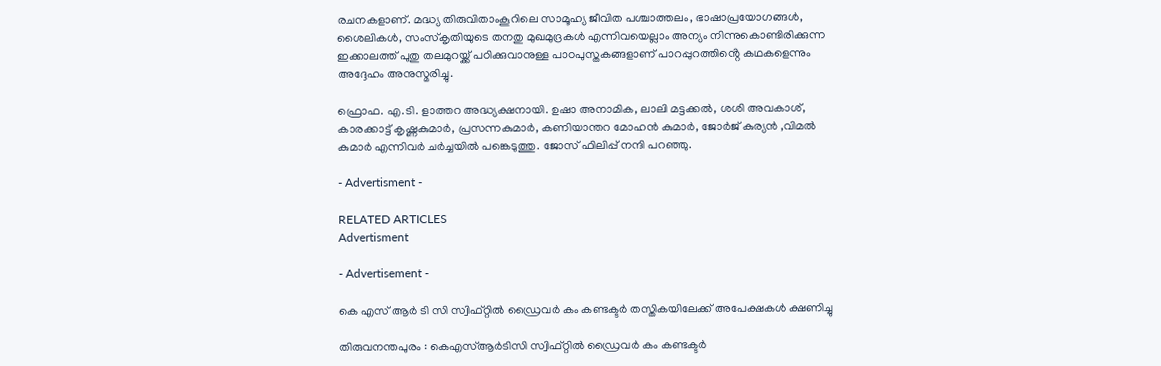രചനകളാണ്. മദ്ധ്യ തിരുവിതാംകൂറിലെ സാമൂഹ്യ ജീവിത പശ്ചാത്തലം, ഭാഷാപ്രയോഗങ്ങൾ, ശൈലികൾ, സംസ്കൃതിയുടെ തനതു മുഖമുദ്രകൾ എന്നിവയെല്ലാം അന്യം നിന്നുകൊണ്ടിരിക്കുന്ന ഇക്കാലത്ത് പുതു തലമുറയ്ക്ക് പഠിക്കുവാനുള്ള പാഠപുസ്തകങ്ങളാണ് പാറപ്പുറത്തിൻ്റെ കഥകളെന്നും അദ്ദേഹം അനുസ്മരിച്ചു.

ഫ്രൊഫ. എ.ടി. ളാത്തറ അദ്ധ്യക്ഷനായി. ഉഷാ അനാമിക, ലാലി മട്ടക്കൽ, ശശി അവകാശ്, കാരക്കാട്ട് കൃഷ്ണകുമാർ, പ്രസന്നകുമാർ, കണിയാന്തറ മോഹൻ കുമാർ, ജോർജ് കുര്യൻ ,വിമൽ കുമാർ എന്നിവർ ചർച്ചയിൽ പങ്കെടുത്തു. ജോസ് ഫിലിപ്പ് നന്ദി പറഞ്ഞു.

- Advertisment -

RELATED ARTICLES
Advertisment

- Advertisement -

കെ എസ് ആർ ടി സി സ്വിഫ്റ്റില്‍ ഡ്രൈവര്‍ കം കണ്ടക്ടര്‍ തസ്തികയിലേക്ക്‌ അപേക്ഷകള്‍ ക്ഷണിച്ചു

തിരുവനന്തപുരം : കെഎസ്ആർടിസി സ്വിഫ്റ്റില്‍ ഡ്രൈവര്‍ കം കണ്ടക്ടര്‍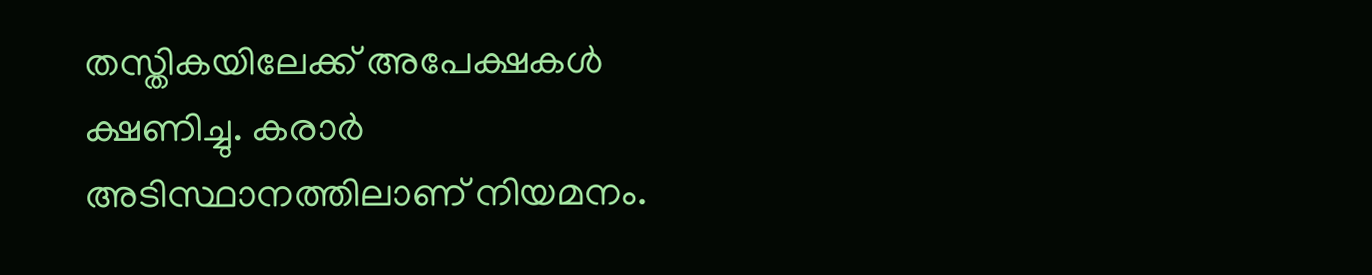തസ്തികയിലേക്ക്‌ അപേക്ഷകള്‍ ക്ഷണിച്ചു. കരാർ അടിസ്ഥാനത്തിലാണ് നിയമനം.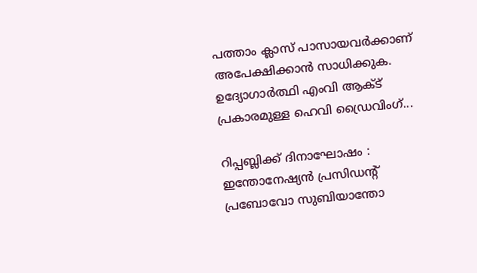പത്താം ക്ലാസ് പാസായവർക്കാണ് അപേക്ഷിക്കാൻ സാധിക്കുക. ഉദ്യോഗാര്‍ത്ഥി എംവി ആക്ട് പ്രകാരമുള്ള ഹെവി ഡ്രൈവിംഗ്‌...

റിപ്പബ്ലിക്ക് ദിനാഘോഷം : ഇന്തോനേഷ്യൻ പ്രസിഡന്റ് പ്രബോവോ സുബിയാന്തോ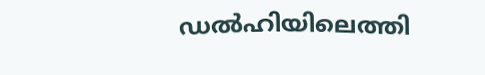ഡൽഹിയിലെത്തി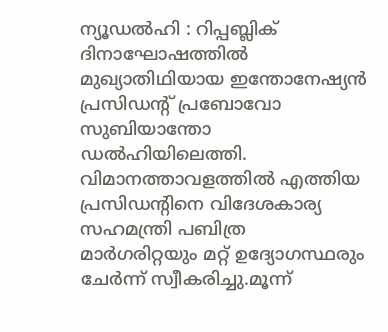ന്യൂഡൽഹി : റിപ്പബ്ലിക് ദിനാഘോഷത്തിൽ മുഖ്യാതിഥിയായ ഇന്തോനേഷ്യൻ പ്രസിഡന്റ് പ്രബോവോ സുബിയാന്തോ ഡൽഹിയിലെത്തി. വിമാനത്താവളത്തിൽ എത്തിയ പ്രസിഡന്റിനെ വിദേശകാര്യ സഹമന്ത്രി പബിത്ര മാർഗരിറ്റയും മറ്റ് ഉദ്യോഗസ്ഥരും ചേർന്ന് സ്വീകരിച്ചു.മൂന്ന്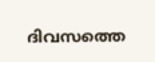ദിവസത്തെ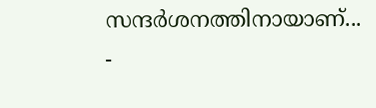സന്ദർശനത്തിനായാണ്...
-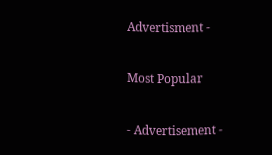Advertisment -

Most Popular

- Advertisement -